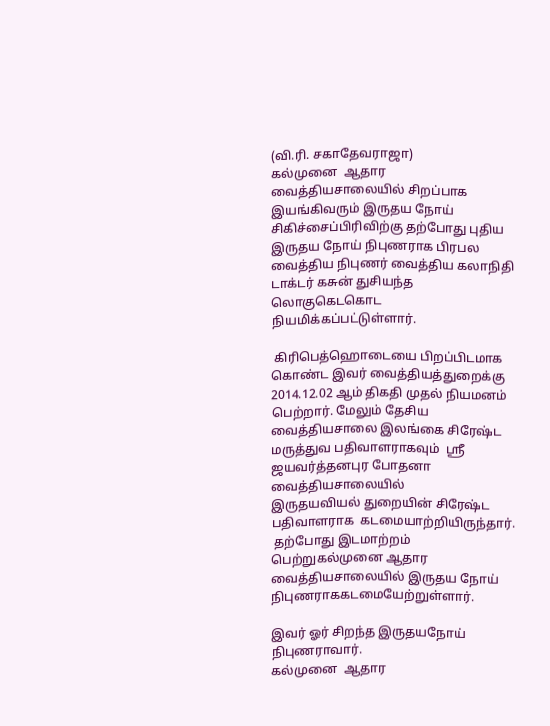(வி.ரி. சகாதேவராஜா)
கல்முனை  ஆதார வைத்தியசாலையில் சிறப்பாக இயங்கிவரும் இருதய நோய் சிகிச்சைப்பிரிவிற்கு தற்போது புதிய இருதய நோய் நிபுணராக பிரபல  வைத்திய நிபுணர் வைத்திய கலாநிதி டாக்டர் கசுன் துசியந்த
லொகுகெடகொட   நியமிக்கப்பட்டுள்ளார்.

 கிரிபெத்ஹொடையை பிறப்பிடமாக கொண்ட இவர் வைத்தியத்துறைக்கு
2014.12.02 ஆம் திகதி முதல் நியமனம் பெற்றார். மேலும் தேசிய வைத்தியசாலை இலங்கை சிரேஷ்ட மருத்துவ பதிவாளராகவும்  ஸ்ரீ ஜயவர்த்தனபுர போதனா வைத்தியசாலையில்
இருதயவியல் துறையின் சிரேஷ்ட பதிவாளராக  கடமையாற்றியிருந்தார்.
 தற்போது இடமாற்றம் பெற்றுகல்முனை ஆதார வைத்தியசாலையில் இருதய நோய் நிபுணராககடமையேற்றுள்ளார்.

இவர் ஓர் சிறந்த இருதயநோய் நிபுணராவார்.
கல்முனை  ஆதார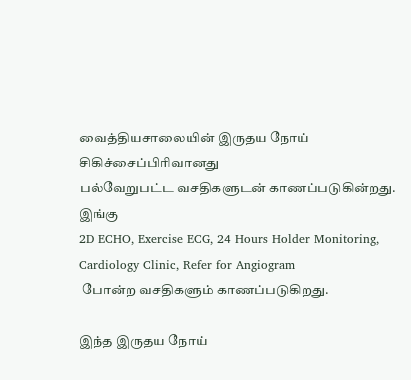வைத்தியசாலையின் இருதய நோய் சிகிச்சைப்பிரிவானது
பல்வேறுபட்ட வசதிகளுடன் காணப்படுகின்றது. இங்கு
2D ECHO, Exercise ECG, 24 Hours Holder Monitoring, Cardiology Clinic, Refer for Angiogram
 போன்ற வசதிகளும் காணப்படுகிறது.

இந்த இருதய நோய்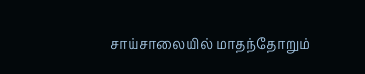சாய்சாலையில் மாதந்தோறும்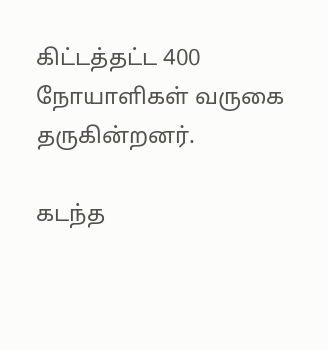கிட்டத்தட்ட 400 நோயாளிகள் வருகை தருகின்றனர்.

கடந்த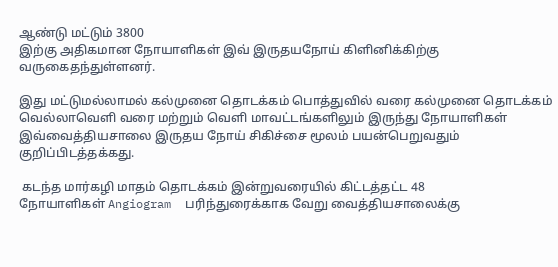ஆண்டு மட்டும் 3800
இற்கு அதிகமான நோயாளிகள் இவ் இருதயநோய் கிளினிக்கிற்கு வருகைதந்துள்ளனர்.

இது மட்டுமல்லாமல் கல்முனை தொடக்கம் பொத்துவில் வரை கல்முனை தொடக்கம்
வெல்லாவெளி வரை மற்றும் வெளி மாவட்டங்களிலும் இருந்து நோயாளிகள்
இவ்வைத்தியசாலை இருதய நோய் சிகிச்சை மூலம் பயன்பெறுவதும்
குறிப்பிடத்தக்கது.

 கடந்த மார்கழி மாதம் தொடக்கம் இன்றுவரையில் கிட்டத்தட்ட 48
நோயாளிகள் Angiogram  பரிந்துரைக்காக வேறு வைத்தியசாலைக்கு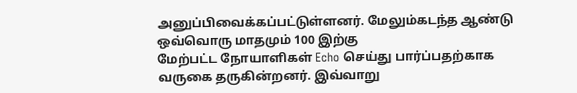அனுப்பிவைக்கப்பட்டுள்ளனர். மேலும்கடந்த ஆண்டு ஒவ்வொரு மாதமும் 100 இற்கு
மேற்பட்ட நோயாளிகள் Echo செய்து பார்ப்பதற்காக வருகை தருகின்றனர். இவ்வாறு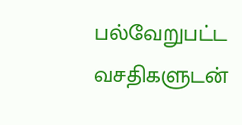பல்வேறுபட்ட வசதிகளுடன்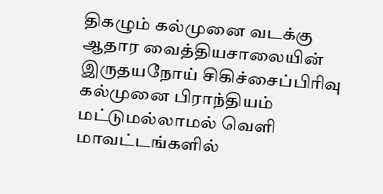திகழும் கல்முனை வடக்கு ஆதார வைத்தியசாலையின்
இருதயநோய் சிகிச்சைப்பிரிவு கல்முனை பிராந்தியம் மட்டுமல்லாமல் வெளி
மாவட்டங்களில்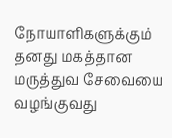நோயாளிகளுக்கும் தனது மகத்தான மருத்துவ சேவையை
வழங்குவது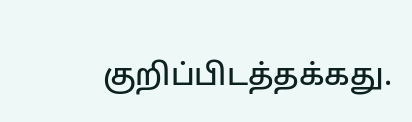குறிப்பிடத்தக்கது.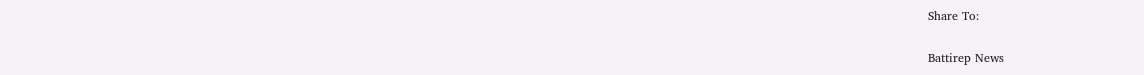Share To:

Battirep News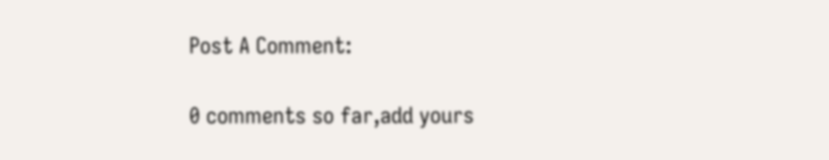Post A Comment:

0 comments so far,add yours